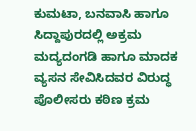ಕುಮಟಾ, ಬನವಾಸಿ ಹಾಗೂ ಸಿದ್ದಾಪುರದಲ್ಲಿ ಅಕ್ರಮ ಮದ್ಯದಂಗಡಿ ಹಾಗೂ ಮಾದಕ ವ್ಯಸನ ಸೇವಿಸಿದವರ ವಿರುದ್ಧ ಪೊಲೀಸರು ಕಠಿಣ ಕ್ರಮ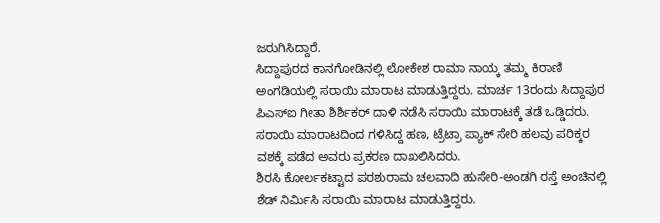ಜರುಗಿಸಿದ್ದಾರೆ.
ಸಿದ್ದಾಪುರದ ಕಾನಗೋಡಿನಲ್ಲಿ ಲೋಕೇಶ ರಾಮಾ ನಾಯ್ಕ ತಮ್ಮ ಕಿರಾಣಿ ಅಂಗಡಿಯಲ್ಲಿ ಸರಾಯಿ ಮಾರಾಟ ಮಾಡುತ್ತಿದ್ದರು. ಮಾರ್ಚ 13ರಂದು ಸಿದ್ದಾಪುರ ಪಿಎಸ್ಐ ಗೀತಾ ಶಿರ್ಶಿಕರ್ ದಾಳಿ ನಡೆಸಿ ಸರಾಯಿ ಮಾರಾಟಕ್ಕೆ ತಡೆ ಒಡ್ಡಿದರು. ಸರಾಯಿ ಮಾರಾಟದಿಂದ ಗಳಿಸಿದ್ದ ಹಣ, ಟ್ರೆಟ್ರಾ ಪ್ಯಾಕ್ ಸೇರಿ ಹಲವು ಪರಿಕ್ಕರ ವಶಕ್ಕೆ ಪಡೆದ ಅವರು ಪ್ರಕರಣ ದಾಖಲಿಸಿದರು.
ಶಿರಸಿ ಕೋರ್ಲಕಟ್ಟಾದ ಪರಶುರಾಮ ಚಲವಾದಿ ಹುಸೇರಿ-ಅಂಡಗಿ ರಸ್ತೆ ಅಂಚಿನಲ್ಲಿ ಶೆಡ್ ನಿರ್ಮಿಸಿ ಸರಾಯಿ ಮಾರಾಟ ಮಾಡುತ್ತಿದ್ದರು.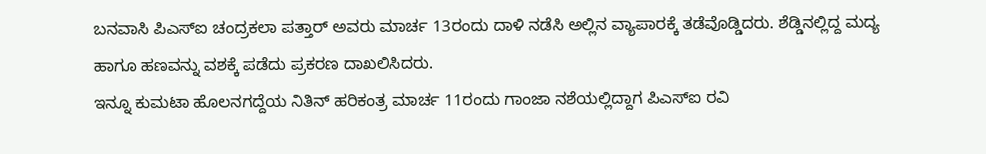ಬನವಾಸಿ ಪಿಎಸ್ಐ ಚಂದ್ರಕಲಾ ಪತ್ತಾರ್ ಅವರು ಮಾರ್ಚ 13ರಂದು ದಾಳಿ ನಡೆಸಿ ಅಲ್ಲಿನ ವ್ಯಾಪಾರಕ್ಕೆ ತಡೆವೊಡ್ಡಿದರು. ಶೆಡ್ಡಿನಲ್ಲಿದ್ದ ಮದ್ಯ ಹಾಗೂ ಹಣವನ್ನು ವಶಕ್ಕೆ ಪಡೆದು ಪ್ರಕರಣ ದಾಖಲಿಸಿದರು.
ಇನ್ನೂ ಕುಮಟಾ ಹೊಲನಗದ್ದೆಯ ನಿತಿನ್ ಹರಿಕಂತ್ರ ಮಾರ್ಚ 11ರಂದು ಗಾಂಜಾ ನಶೆಯಲ್ಲಿದ್ದಾಗ ಪಿಎಸ್ಐ ರವಿ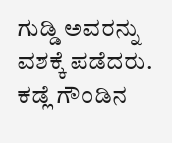ಗುಡ್ಡಿ ಅವರನ್ನು ವಶಕ್ಕೆ ಪಡೆದರು. ಕಡ್ಲೆ ಗೌಂಡಿನ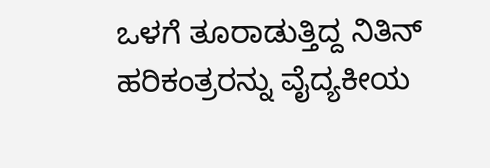ಒಳಗೆ ತೂರಾಡುತ್ತಿದ್ದ ನಿತಿನ್ ಹರಿಕಂತ್ರರನ್ನು ವೈದ್ಯಕೀಯ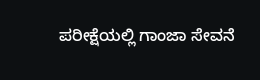ಪರೀಕ್ಷೆಯಲ್ಲಿ ಗಾಂಜಾ ಸೇವನೆ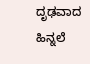ದೃಢವಾದ ಹಿನ್ನಲೆ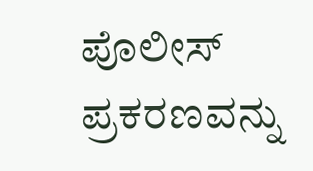ಪೊಲೀಸ್ ಪ್ರಕರಣವನ್ನು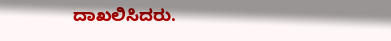ದಾಖಲಿಸಿದರು.